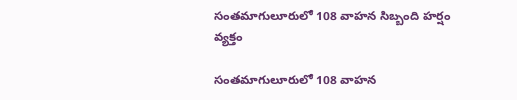సంతమాగులూరులో 108 వాహన సిబ్బంది హర్షం వ్యక్తం

సంతమాగులూరులో 108 వాహన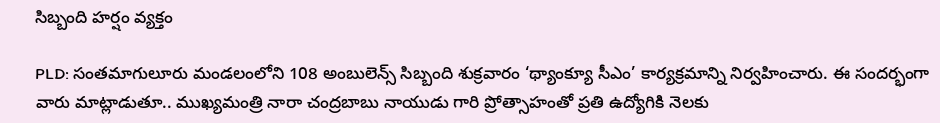సిబ్బంది హర్షం వ్యక్తం

PLD: సంతమాగులూరు మండలంలోని 108 అంబులెన్స్ సిబ్బంది శుక్రవారం ‘థ్యాంక్యూ సీఎం’ కార్యక్రమాన్ని నిర్వహించారు. ఈ సందర్భంగా వారు మాట్లాడుతూ.. ముఖ్యమంత్రి నారా చంద్రబాబు నాయుడు గారి ప్రోత్సాహంతో ప్రతి ఉద్యోగికి నెలకు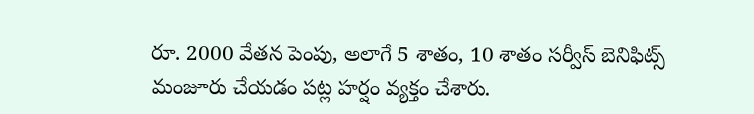రూ. 2000 వేతన పెంపు, అలాగే 5 శాతం, 10 శాతం సర్వీస్ బెనిఫిట్స్ మంజూరు చేయడం పట్ల హర్షం వ్యక్తం చేశారు.